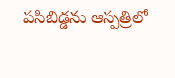పసిబిడ్డను ఆస్పత్రిలో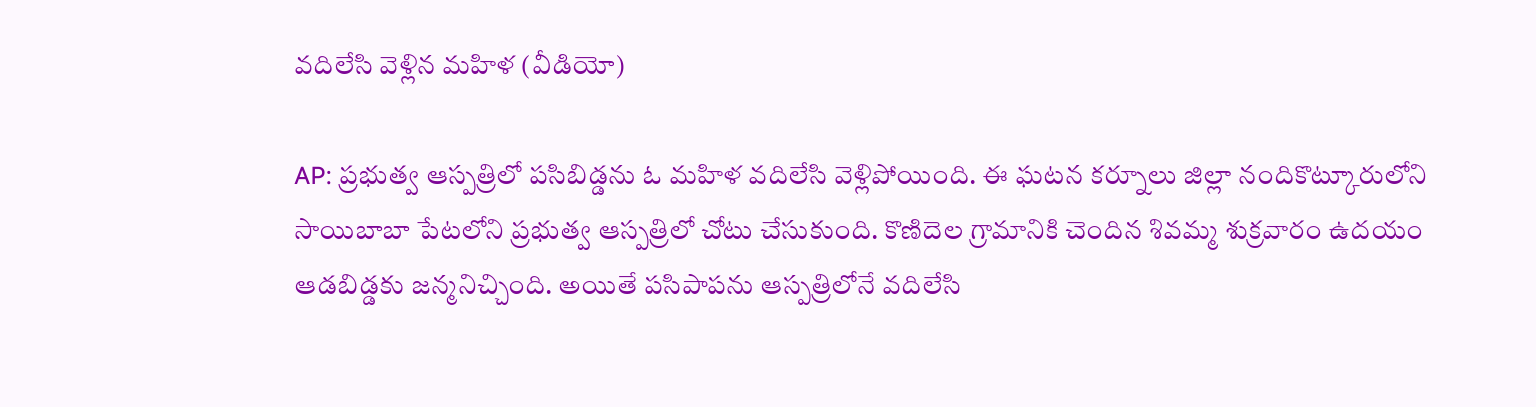వదిలేసి వెళ్లిన మహిళ (వీడియో)

AP: ప్రభుత్వ ఆస్పత్రిలో పసిబిడ్డను ఓ మహిళ వదిలేసి వెళ్లిపోయింది. ఈ ఘటన కర్నూలు జిల్లా నందికొట్కూరులోని సాయిబాబా పేటలోని ప్రభుత్వ ఆస్పత్రిలో చోటు చేసుకుంది. కొణిదెల గ్రామానికి చెందిన శివమ్మ శుక్రవారం ఉదయం ఆడబిడ్డకు జన్మనిచ్చింది. అయితే పసిపాపను ఆస్పత్రిలోనే వదిలేసి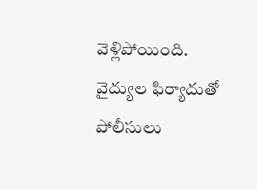వెళ్లిపోయింది. వైద్యుల ఫిర్యాదుతో పోలీసులు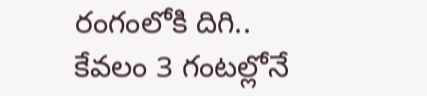రంగంలోకి దిగి.. కేవలం 3 గంటల్లోనే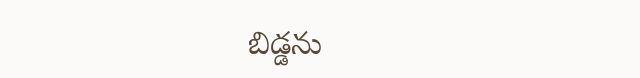బిడ్డను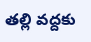తల్లి వద్దకు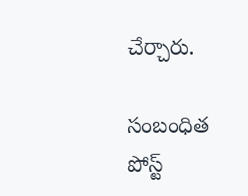చేర్చారు.

సంబంధిత పోస్ట్